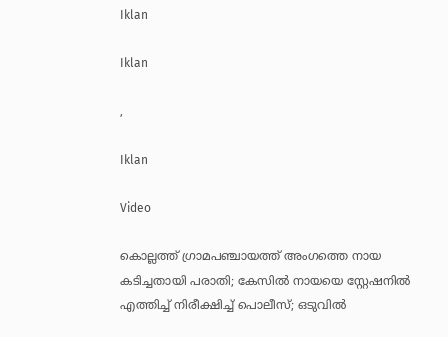Iklan

Iklan

,

Iklan

Video

കൊല്ലത്ത് ഗ്രാമപഞ്ചായത്ത് അംഗത്തെ നായ കടിച്ചതായി പരാതി; കേസിൽ നായയെ സ്റ്റേഷനില്‍ എത്തിച്ച് നിരീക്ഷിച്ച് പൊലീസ്; ഒടുവിൽ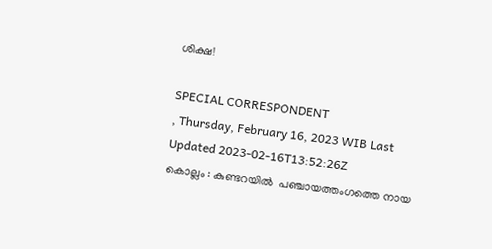ശിക്ഷ!

SPECIAL CORRESPONDENT
, Thursday, February 16, 2023 WIB Last Updated 2023-02-16T13:52:26Z
കൊല്ലം : കുണ്ടറയിൽ  പഞ്ചായത്തംഗത്തെ നായ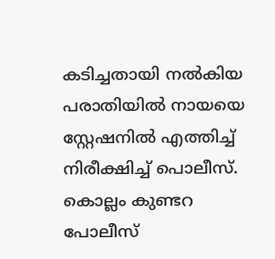കടിച്ചതായി നൽകിയ പരാതിയിൽ നായയെ സ്റ്റേഷനില്‍ എത്തിച്ച് നിരീക്ഷിച്ച് പൊലീസ്. കൊല്ലം കുണ്ടറ പോലീസ്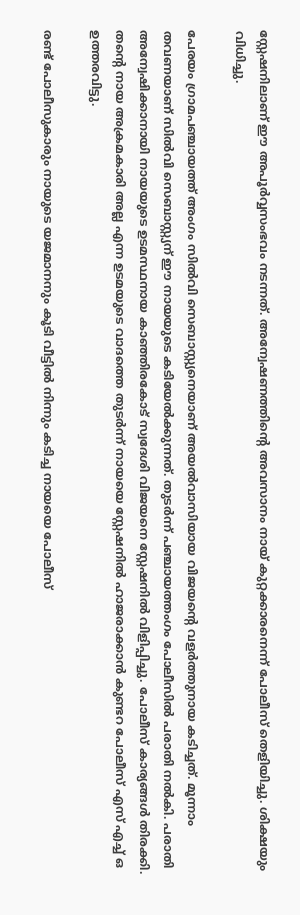സ്റ്റേഷനിലാണ് ഈ അപൂര്‍വ്വസംഭവം നടന്നത്. അന്വേഷണത്തിന്റെ അവസാനം നായ് കുറ്റക്കാരനെന്ന് പോലീസ് തെളിയിച്ചു. ശിക്ഷയും വിധിച്ചു.

പേരയം ഗ്രാമപഞ്ചായത്ത് അംഗം സില്‍വി സെബാസ്റ്റ്യനെയാണ് അയല്‍വാസിയായ വിജയന്റെ വളര്‍ത്തുനായ കടിച്ചത്. മൂന്നാം തവണയാണ് സില്‍വി സെബാസ്റ്റ്യന് ഈ നായയുടെ കടിയേല്‍ക്കുന്നത്. തുടര്‍ന്ന് പഞ്ചായത്തംഗം പോലീസില്‍ പരാതി നല്‍കി. പരാതി അന്വേഷിക്കാനായി നായയുടെ ഉടമസ്ഥനായ കാഞ്ഞിരകോട് സ്വദേശി വിജയനെ സ്റ്റേഷനില്‍ വിളിപ്പിച്ചു. പോലീസ് കാര്യങ്ങള്‍ തിരക്കി. തന്റെ നായ അക്രമകാരി അല്ല എന്ന ഉടമയുടെ വാദത്തെ തുടര്‍ന്ന് നായയെ സ്റ്റേഷനില്‍ ഹാജരാക്കാന്‍ കുണ്ടറ പോലീസ് എസ് എച്ച് ഒ ഉത്തരവിട്ടു.

രണ്ട് പോലീസുകാരും നായുടെ യജമാനനും കൂടി വീട്ടില്‍ നിന്നും കടിച്ച നായയെ പോലീസ്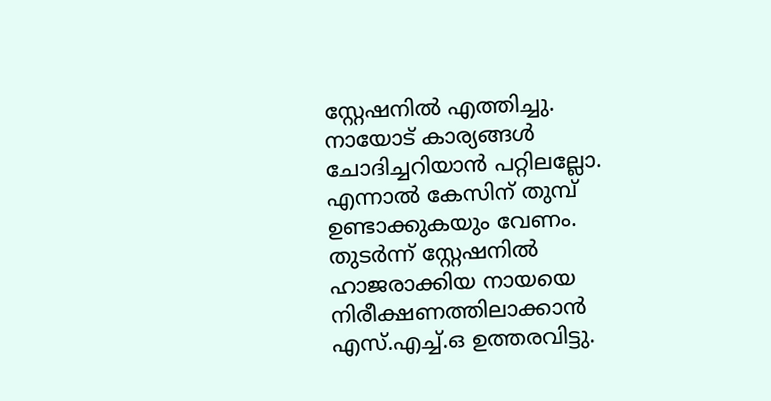സ്റ്റേഷനില്‍ എത്തിച്ചു. നായോട് കാര്യങ്ങള്‍ ചോദിച്ചറിയാന്‍ പറ്റിലല്ലോ. എന്നാല്‍ കേസിന് തുമ്പ് ഉണ്ടാക്കുകയും വേണം. തുടര്‍ന്ന് സ്റ്റേഷനില്‍ ഹാജരാക്കിയ നായയെ നിരീക്ഷണത്തിലാക്കാന്‍ എസ്.എച്ച്.ഒ ഉത്തരവിട്ടു.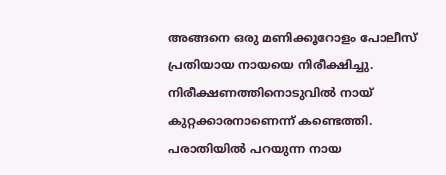അങ്ങനെ ഒരു മണിക്കൂറോളം പോലീസ് പ്രതിയായ നായയെ നിരീക്ഷിച്ചു. നിരീക്ഷണത്തിനൊടുവില്‍ നായ് കുറ്റക്കാരനാണെന്ന് കണ്ടെത്തി. പരാതിയില്‍ പറയുന്ന നായ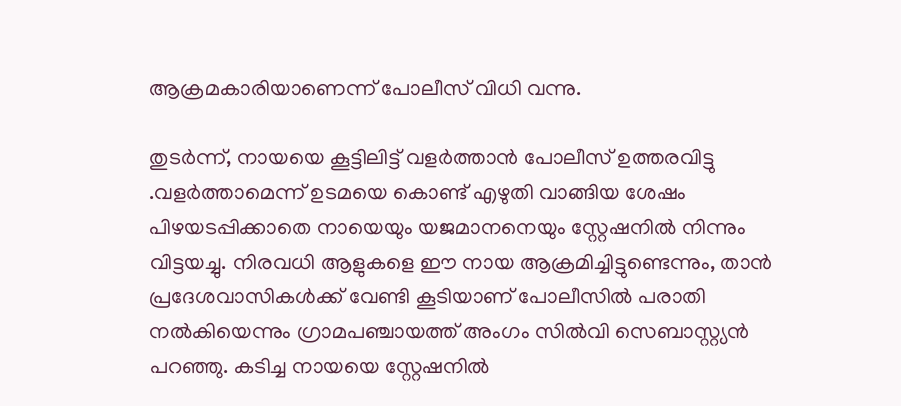ആക്രമകാരിയാണെന്ന് പോലീസ് വിധി വന്നു.

തുടര്‍ന്ന്, നായയെ കൂട്ടിലിട്ട് വളര്‍ത്താന്‍ പോലീസ് ഉത്തരവിട്ടു .വളര്‍ത്താമെന്ന് ഉടമയെ കൊണ്ട് എഴുതി വാങ്ങിയ ശേഷം പിഴയടപ്പിക്കാതെ നായെയും യജമാനനെയും സ്റ്റേഷനില്‍ നിന്നും വിട്ടയച്ചു. നിരവധി ആളുകളെ ഈ നായ ആക്രമിച്ചിട്ടുണ്ടെന്നും, താന്‍ പ്രദേശവാസികള്‍ക്ക് വേണ്ടി കൂടിയാണ് പോലീസില്‍ പരാതി നല്‍കിയെന്നും ഗ്രാമപഞ്ചായത്ത് അംഗം സില്‍വി സെബാസ്റ്റ്യന്‍ പറഞ്ഞു. കടിച്ച നായയെ സ്റ്റേഷനില്‍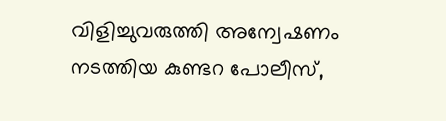വിളിച്ചുവരുത്തി അന്വേഷണം നടത്തിയ കുണ്ടറ പോലീസ്,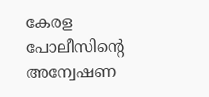കേരള പോലീസിന്റെ അന്വേഷണ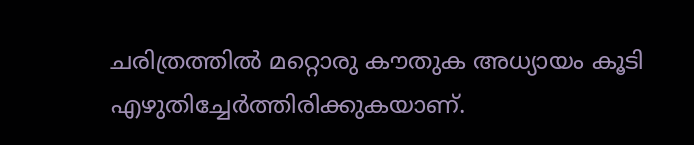ചരിത്രത്തില്‍ മറ്റൊരു കൗതുക അധ്യായം കൂടി എഴുതിച്ചേര്‍ത്തിരിക്കുകയാണ്.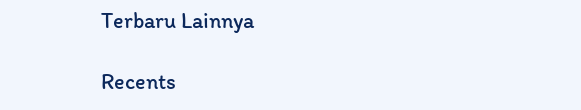Terbaru Lainnya

Recents